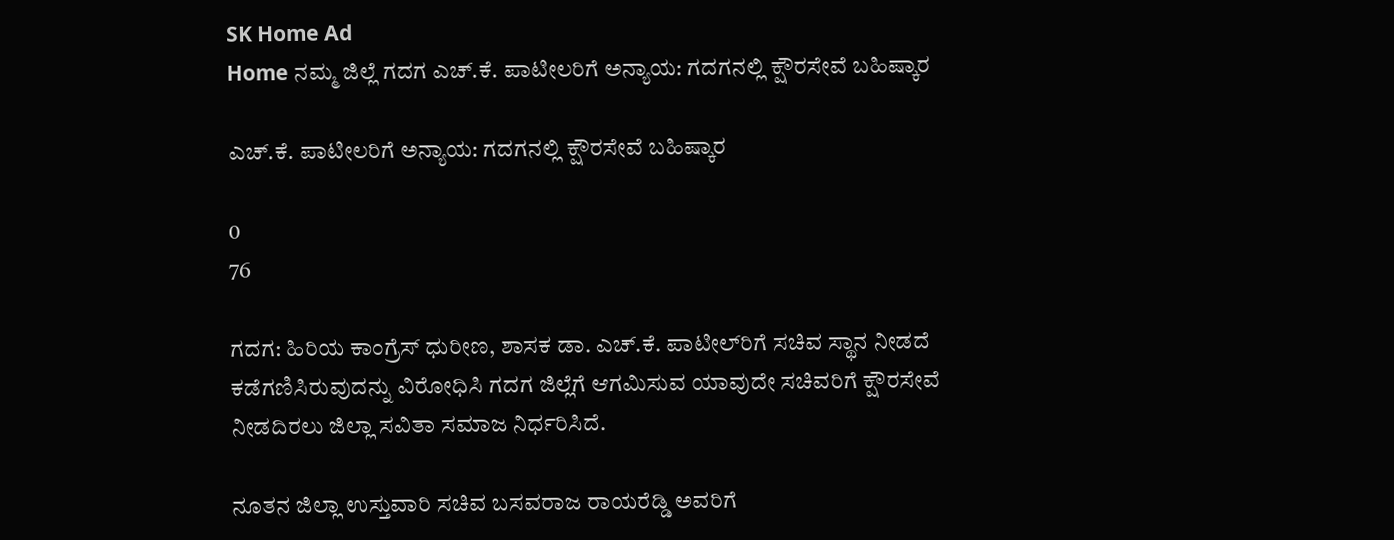SK Home Ad
Home ನಮ್ಮ ಜಿಲ್ಲೆ ಗದಗ ಎಚ್‌.ಕೆ. ಪಾಟೀಲರಿಗೆ ಅನ್ಯಾಯ: ಗದಗನಲ್ಲಿ ಕ್ಷೌರಸೇವೆ ಬಹಿಷ್ಕಾರ

ಎಚ್‌.ಕೆ. ಪಾಟೀಲರಿಗೆ ಅನ್ಯಾಯ: ಗದಗನಲ್ಲಿ ಕ್ಷೌರಸೇವೆ ಬಹಿಷ್ಕಾರ

0
76

ಗದಗ: ಹಿರಿಯ ಕಾಂಗ್ರೆಸ್ ಧುರೀಣ, ಶಾಸಕ ಡಾ. ಎಚ್.ಕೆ. ಪಾಟೀಲ್‌ರಿಗೆ ಸಚಿವ ಸ್ಥಾನ ನೀಡದೆ ಕಡೆಗಣಿಸಿರುವುದನ್ನು ವಿರೋಧಿಸಿ ಗದಗ ಜಿಲ್ಲೆಗೆ ಆಗಮಿಸುವ ಯಾವುದೇ ಸಚಿವರಿಗೆ ಕ್ಷೌರಸೇವೆ ನೀಡದಿರಲು ಜಿಲ್ಲಾ ಸವಿತಾ ಸಮಾಜ ನಿರ್ಧರಿಸಿದೆ.

ನೂತನ ಜಿಲ್ಲಾ ಉಸ್ತುವಾರಿ ಸಚಿವ ಬಸವರಾಜ ರಾಯರೆಡ್ಡಿ ಅವರಿಗೆ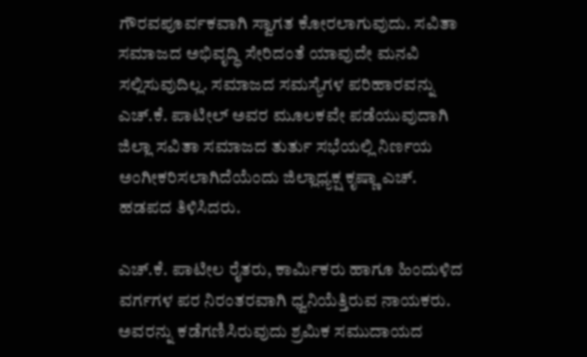ಗೌರವಪೂರ್ವಕವಾಗಿ ಸ್ವಾಗತ ಕೋರಲಾಗುವುದು. ಸವಿತಾ ಸಮಾಜದ ಅಭಿವೃದ್ಧಿ ಸೇರಿದಂತೆ ಯಾವುದೇ ಮನವಿ ಸಲ್ಲಿಸುವುದಿಲ್ಲ. ಸಮಾಜದ ಸಮಸ್ಯೆಗಳ ಪರಿಹಾರವನ್ನು ಎಚ್.ಕೆ. ಪಾಟೀಲ್ ಅವರ ಮೂಲಕವೇ ಪಡೆಯುವುದಾಗಿ ಜಿಲ್ಲಾ ಸವಿತಾ ಸಮಾಜದ ತುರ್ತು ಸಭೆಯಲ್ಲಿ ನಿರ್ಣಯ ಅಂಗೀಕರಿಸಲಾಗಿದೆಯೆಂದು ಜಿಲ್ಲಾಧ್ಯಕ್ಷ ಕೃಷ್ಣಾ ಎಚ್. ಹಡಪದ ತಿಳಿಸಿದರು.

ಎಚ್.ಕೆ. ಪಾಟೀಲ ರೈತರು, ಕಾರ್ಮಿಕರು ಹಾಗೂ ಹಿಂದುಳಿದ ವರ್ಗಗಳ ಪರ ನಿರಂತರವಾಗಿ ಧ್ವನಿಯೆತ್ತಿರುವ ನಾಯಕರು. ಅವರನ್ನು ಕಡೆಗಣಿಸಿರುವುದು ಶ್ರಮಿಕ ಸಮುದಾಯದ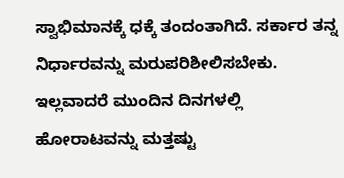ಸ್ವಾಭಿಮಾನಕ್ಕೆ ಧಕ್ಕೆ ತಂದಂತಾಗಿದೆ. ಸರ್ಕಾರ ತನ್ನ ನಿರ್ಧಾರವನ್ನು ಮರುಪರಿಶೀಲಿಸಬೇಕು. ಇಲ್ಲವಾದರೆ ಮುಂದಿನ ದಿನಗಳಲ್ಲಿ ಹೋರಾಟವನ್ನು ಮತ್ತಷ್ಟು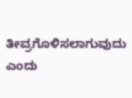ತೀವ್ರಗೊಳಿಸಲಾಗುವುದು ಎಂದು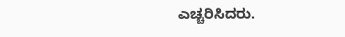ಎಚ್ಚರಿಸಿದರು.